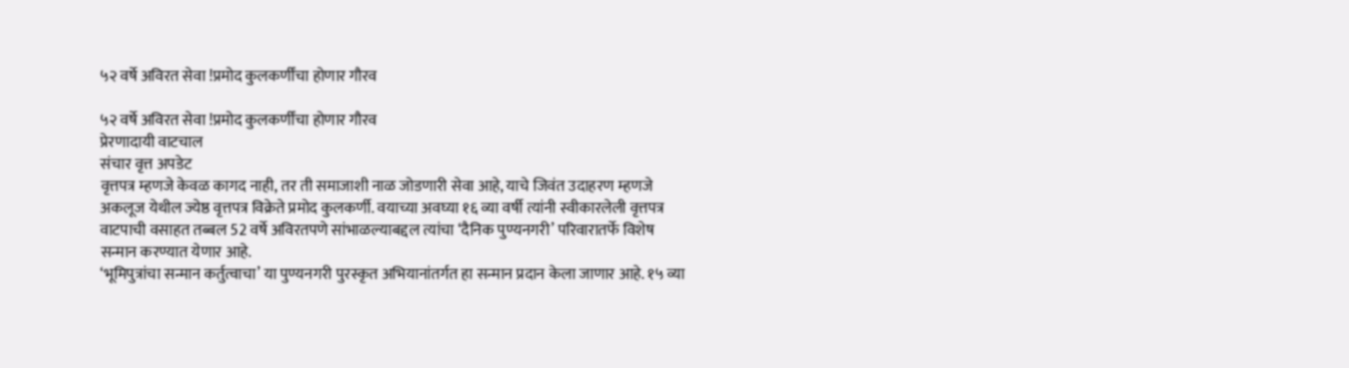५२ वर्षे अविरत सेवा !प्रमोद कुलकर्णींचा होणार गौरव

५२ वर्षे अविरत सेवा !प्रमोद कुलकर्णींचा होणार गौरव
प्रेरणादायी वाटचाल
संचार वृत्त अपडेट
वृत्तपत्र म्हणजे केवळ कागद नाही, तर ती समाजाशी नाळ जोडणारी सेवा आहे, याचे जिवंत उदाहरण म्हणजे अकलूज येथील ज्येष्ठ वृत्तपत्र विक्रेते प्रमोद कुलकर्णी. वयाच्या अवघ्या १६ व्या वर्षी त्यांनी स्वीकारलेली वृत्तपत्र वाटपाची वसाहत तब्बल 52 वर्षे अविरतपणे सांभाळल्याबद्दल त्यांचा ‘दैनिक पुण्यनगरी’ परिवारातर्फे विशेष सन्मान करण्यात येणार आहे.
‘भूमिपुत्रांचा सन्मान कर्तुत्वाचा’ या पुण्यनगरी पुरस्कृत अभियानांतर्गत हा सन्मान प्रदान केला जाणार आहे. १५ व्या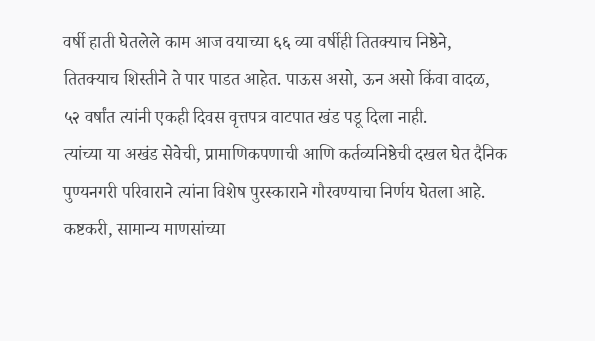वर्षी हाती घेतलेले काम आज वयाच्या ६६ व्या वर्षीही तितक्याच निष्ठेने, तितक्याच शिस्तीने ते पार पाडत आहेत. पाऊस असो, ऊन असो किंवा वादळ, ५२ वर्षांत त्यांनी एकही दिवस वृत्तपत्र वाटपात खंड पडू दिला नाही.
त्यांच्या या अखंड सेवेची, प्रामाणिकपणाची आणि कर्तव्यनिष्ठेची दखल घेत दैनिक पुण्यनगरी परिवाराने त्यांना विशेष पुरस्काराने गौरवण्याचा निर्णय घेतला आहे. कष्टकरी, सामान्य माणसांच्या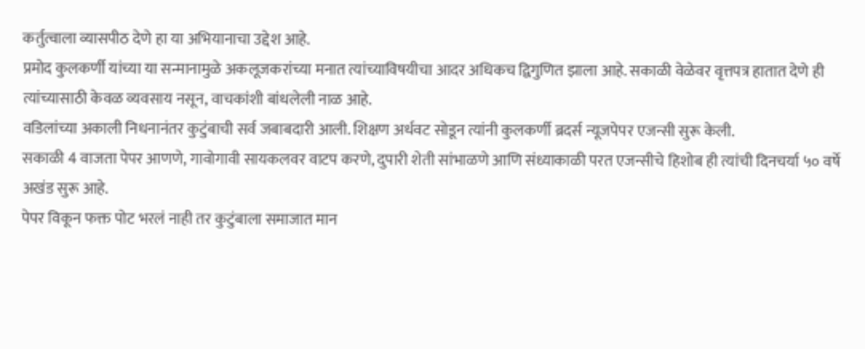कर्तुत्वाला व्यासपीठ देणे हा या अभियानाचा उद्देश आहे.
प्रमोद कुलकर्णी यांच्या या सन्मानामुळे अकलूजकरांच्या मनात त्यांच्याविषयीचा आदर अधिकच द्विगुणित झाला आहे. सकाळी वेळेवर वृत्तपत्र हातात देणे ही त्यांच्यासाठी केवळ व्यवसाय नसून, वाचकांशी बांधलेली नाळ आहे.
वडिलांच्या अकाली निधनानंतर कुटुंबाची सर्व जबाबदारी आली. शिक्षण अर्धवट सोडून त्यांनी कुलकर्णी ब्रदर्स न्यूजपेपर एजन्सी सुरू केली.
सकाळी 4 वाजता पेपर आणणे, गावोगावी सायकलवर वाटप करणे, दुपारी शेती सांभाळणे आणि संध्याकाळी परत एजन्सीचे हिशोब ही त्यांची दिनचर्या ५० वर्षे अखंड सुरू आहे.
पेपर विकून फक्त पोट भरलं नाही तर कुटुंबाला समाजात मान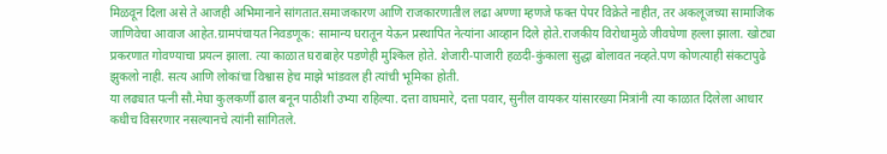मिळवून दिला असे ते आजही अभिमानाने सांगतात.समाजकारण आणि राजकारणातील लढा अण्णा म्हणजे फक्त पेपर विक्रेते नाहीत, तर अकलूजच्या सामाजिक जाणिवेचा आवाज आहेत.ग्रामपंचायत निवडणूक: सामान्य घरातून येऊन प्रस्थापित नेत्यांना आव्हान दिले होते.राजकीय विरोधामुळे जीवघेणा हल्ला झाला. खोट्या प्रकरणात गोवण्याचा प्रयत्न झाला. त्या काळात घराबाहेर पडणेही मुश्किल होते. शेजारी-पाजारी हळदी-कुंकाला सुद्धा बोलावत नव्हते.पण कोणत्याही संकटापुढे झुकलो नाही. सत्य आणि लोकांचा विश्वास हेच माझे भांडवल ही त्यांची भूमिका होती.
या लढ्यात पत्नी सौ.मेघा कुलकर्णी ढाल बनून पाठीशी उभ्या राहिल्या. दत्ता वाघमारे, दत्ता पवार, सुनील वायकर यांसारख्या मित्रांनी त्या काळात दिलेला आधार कधीच विसरणार नसल्यानचे त्यांनी सांगितले.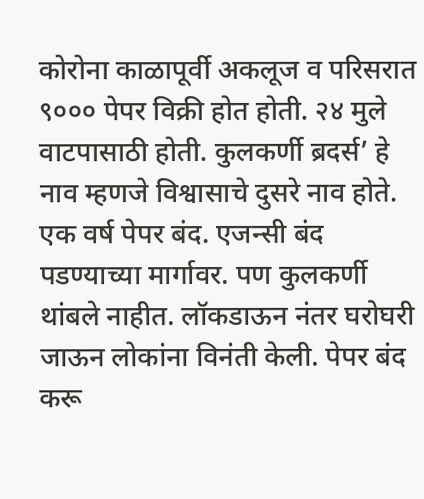कोरोना काळापूर्वी अकलूज व परिसरात ९००० पेपर विक्री होत होती. २४ मुले वाटपासाठी होती. कुलकर्णी ब्रदर्स’ हे नाव म्हणजे विश्वासाचे दुसरे नाव होते. एक वर्ष पेपर बंद. एजन्सी बंद पडण्याच्या मार्गावर. पण कुलकर्णी थांबले नाहीत. लॉकडाऊन नंतर घरोघरी जाऊन लोकांना विनंती केली. पेपर बंद करू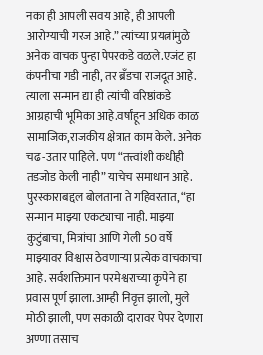नका ही आपली सवय आहे, ही आपली आरोग्याची गरज आहे.” त्यांच्या प्रयत्नांमुळे अनेक वाचक पुन्हा पेपरकडे वळले.एजंट हा कंपनीचा गडी नाही, तर ब्रँडचा राजदूत आहे. त्याला सन्मान द्या ही त्यांची वरिष्ठांकडे आग्रहाची भूमिका आहे.वर्षांहून अधिक काळ सामाजिक,राजकीय क्षेत्रात काम केले. अनेक चढ-उतार पाहिले. पण “तत्त्वांशी कधीही तडजोड केली नाही” याचेच समाधान आहे.
पुरस्काराबद्दल बोलताना ते गहिवरतात, “हा सन्मान माझ्या एकट्याचा नाही. माझ्या कुटुंबाचा, मित्रांचा आणि गेली 50 वर्षे माझ्यावर विश्वास ठेवणाऱ्या प्रत्येक वाचकाचा आहे. सर्वशक्तिमान परमेश्वराच्या कृपेने हा प्रवास पूर्ण झाला.आम्ही निवृत्त झालो, मुले मोठी झाली, पण सकाळी दारावर पेपर देणारा अण्णा तसाच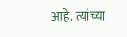आहे. त्यांच्या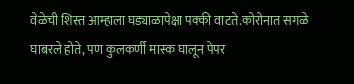वेळेची शिस्त आम्हाला घड्याळापेक्षा पक्की वाटते.कोरोनात सगळे घाबरले होते, पण कुलकर्णी मास्क घालून पेपर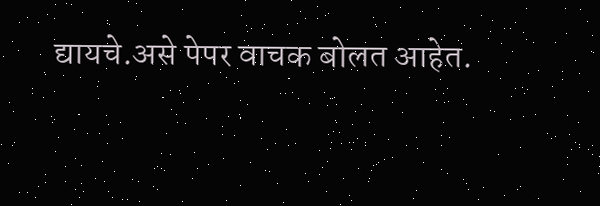द्यायचे.असे पेपर वाचक बोलत आहेत.